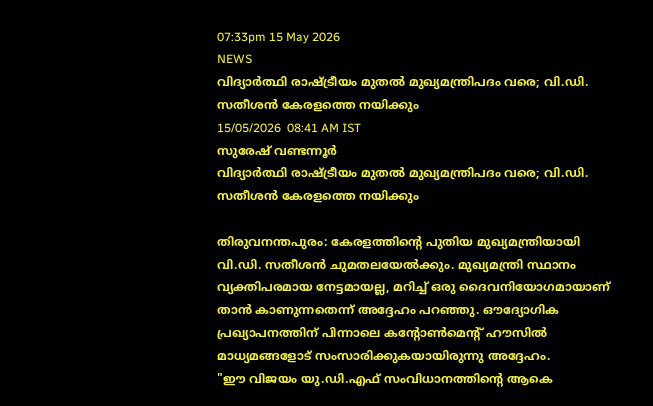07:33pm 15 May 2026
NEWS
വിദ്യാർത്ഥി രാഷ്ട്രീയം മുതൽ മുഖ്യമന്ത്രിപദം വരെ; വി.ഡി. സതീശൻ കേരളത്തെ നയിക്കും
15/05/2026  08:41 AM IST
സുരേഷ് വണ്ടന്നൂർ
വിദ്യാർത്ഥി രാഷ്ട്രീയം മുതൽ മുഖ്യമന്ത്രിപദം വരെ; വി.ഡി. സതീശൻ കേരളത്തെ നയിക്കും

തിരുവനന്തപുരം: കേരളത്തിന്റെ പുതിയ മുഖ്യമന്ത്രിയായി വി.ഡി. സതീശൻ ചുമതലയേൽക്കും. മുഖ്യമന്ത്രി സ്ഥാനം വ്യക്തിപരമായ നേട്ടമായല്ല, മറിച്ച് ഒരു ദൈവനിയോഗമായാണ് താൻ കാണുന്നതെന്ന് അദ്ദേഹം പറഞ്ഞു. ഔദ്യോഗിക പ്രഖ്യാപനത്തിന് പിന്നാലെ കന്റോൺമെന്റ് ഹൗസിൽ മാധ്യമങ്ങളോട് സംസാരിക്കുകയായിരുന്നു അദ്ദേഹം.
"ഈ വിജയം യു.ഡി.എഫ് സംവിധാനത്തിന്റെ ആകെ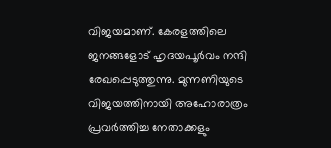വിജയമാണ്. കേരളത്തിലെ ജനങ്ങളോട് ഹൃദയപൂർവം നന്ദി രേഖപ്പെടുത്തുന്നു. മുന്നണിയുടെ വിജയത്തിനായി അഹോരാത്രം പ്രവർത്തിച്ച നേതാക്കളും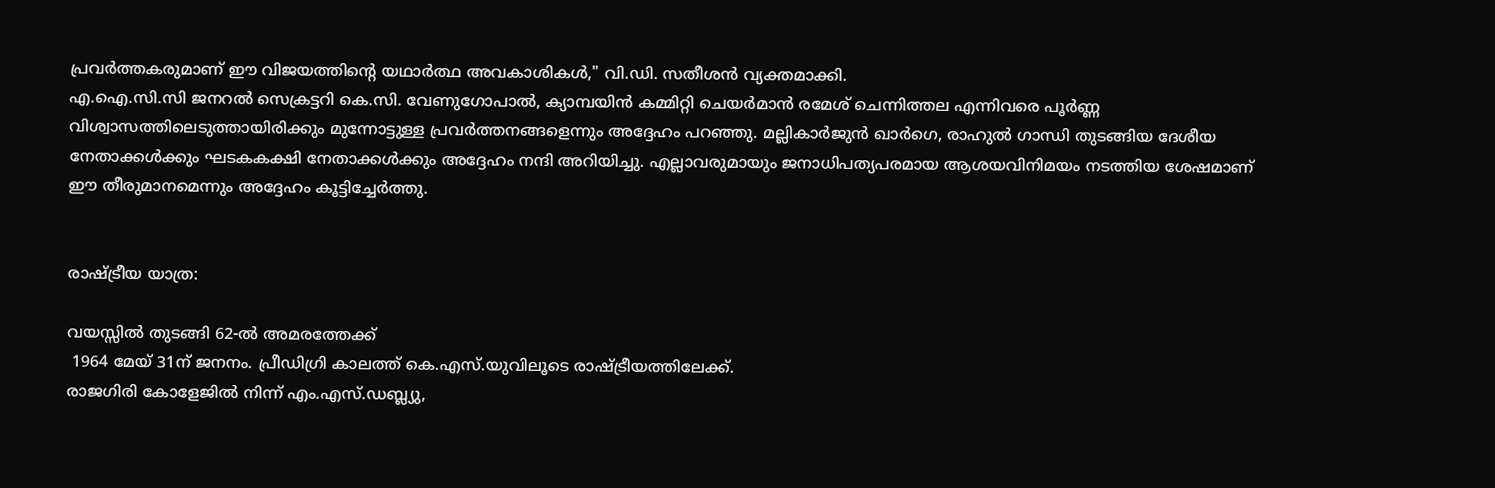പ്രവർത്തകരുമാണ് ഈ വിജയത്തിന്റെ യഥാർത്ഥ അവകാശികൾ," വി.ഡി. സതീശൻ വ്യക്തമാക്കി.
എ.ഐ.സി.സി ജനറൽ സെക്രട്ടറി കെ.സി. വേണുഗോപാൽ, ക്യാമ്പയിൻ കമ്മിറ്റി ചെയർമാൻ രമേശ് ചെന്നിത്തല എന്നിവരെ പൂർണ്ണ വിശ്വാസത്തിലെടുത്തായിരിക്കും മുന്നോട്ടുള്ള പ്രവർത്തനങ്ങളെന്നും അദ്ദേഹം പറഞ്ഞു. മല്ലികാർജുൻ ഖാർഗെ, രാഹുൽ ഗാന്ധി തുടങ്ങിയ ദേശീയ നേതാക്കൾക്കും ഘടകകക്ഷി നേതാക്കൾക്കും അദ്ദേഹം നന്ദി അറിയിച്ചു. എല്ലാവരുമായും ജനാധിപത്യപരമായ ആശയവിനിമയം നടത്തിയ ശേഷമാണ് ഈ തീരുമാനമെന്നും അദ്ദേഹം കൂട്ടിച്ചേർത്തു.


രാഷ്ട്രീയ യാത്ര:

വയസ്സിൽ തുടങ്ങി 62-ൽ അമരത്തേക്ക്
 1964 മേയ് 31ന് ജനനം. പ്രീഡിഗ്രി കാലത്ത് കെ.എസ്.യുവിലൂടെ രാഷ്ട്രീയത്തിലേക്ക്.
രാജഗിരി കോളേജിൽ നിന്ന് എം.എസ്.ഡബ്ല്യു,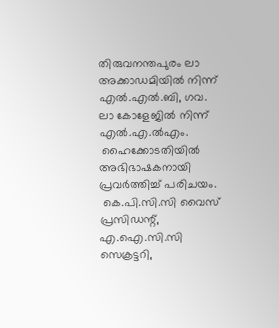തിരുവനന്തപുരം ലാ അക്കാഡമിയിൽ നിന്ന് എൽ.എൽ.ബി, ഗവ. ലാ കോളേജിൽ നിന്ന് എൽ.എ.ൽഎം.
 ഹൈക്കോടതിയിൽ അഭിഭാഷകനായി പ്രവർത്തിച്ച് പരിചയം.
 കെ.പി.സി.സി വൈസ് പ്രസിഡന്റ്, എ.ഐ.സി.സി സെക്രട്ടറി,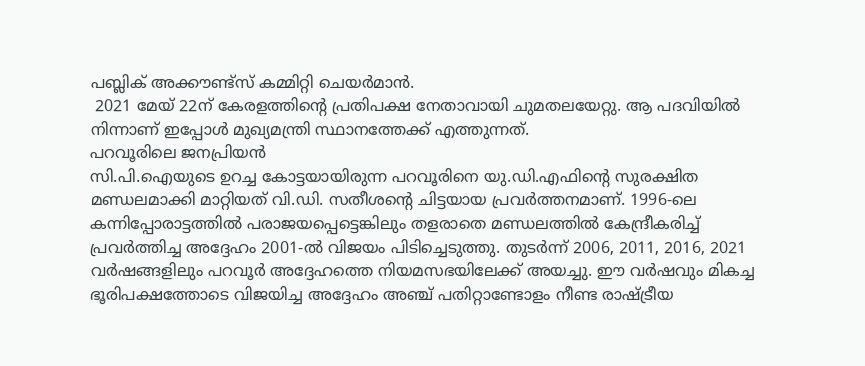പബ്ലിക് അക്കൗണ്ട്സ് കമ്മിറ്റി ചെയർമാൻ.
 2021 മേയ് 22ന് കേരളത്തിന്റെ പ്രതിപക്ഷ നേതാവായി ചുമതലയേറ്റു. ആ പദവിയിൽ നിന്നാണ് ഇപ്പോൾ മുഖ്യമന്ത്രി സ്ഥാനത്തേക്ക് എത്തുന്നത്.
പറവൂരിലെ ജനപ്രിയൻ
സി.പി.ഐയുടെ ഉറച്ച കോട്ടയായിരുന്ന പറവൂരിനെ യു.ഡി.എഫിന്റെ സുരക്ഷിത മണ്ഡലമാക്കി മാറ്റിയത് വി.ഡി. സതീശന്റെ ചിട്ടയായ പ്രവർത്തനമാണ്. 1996-ലെ കന്നിപ്പോരാട്ടത്തിൽ പരാജയപ്പെട്ടെങ്കിലും തളരാതെ മണ്ഡലത്തിൽ കേന്ദ്രീകരിച്ച് പ്രവർത്തിച്ച അദ്ദേഹം 2001-ൽ വിജയം പിടിച്ചെടുത്തു. തുടർന്ന് 2006, 2011, 2016, 2021 വർഷങ്ങളിലും പറവൂർ അദ്ദേഹത്തെ നിയമസഭയിലേക്ക് അയച്ചു. ഈ വർഷവും മികച്ച ഭൂരിപക്ഷത്തോടെ വിജയിച്ച അദ്ദേഹം അഞ്ച് പതിറ്റാണ്ടോളം നീണ്ട രാഷ്ട്രീയ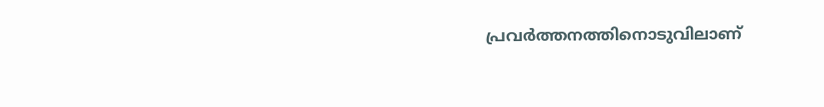പ്രവർത്തനത്തിനൊടുവിലാണ്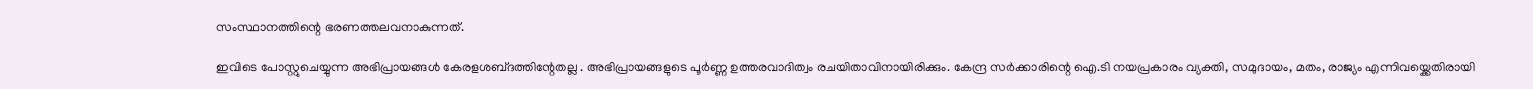സംസ്ഥാനത്തിന്റെ ഭരണത്തലവനാകുന്നത്.

ഇവിടെ പോസ്റ്റുചെയ്യുന്ന അഭിപ്രായങ്ങള്‍ കേരളശബ്‌ദത്തിന്റേതല്ല . അഭിപ്രായങ്ങളുടെ പൂര്‍ണ്ണ ഉത്തരവാദിത്വം രചയിതാവിനായിരിക്കും. കേന്ദ്ര സർക്കാരിന്റെ ഐ.ടി നയപ്രകാരം വ്യക്തി, സമുദായം, മതം, രാജ്യം എന്നിവയ്ക്കെതിരായി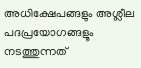അധിക്ഷേപങ്ങളും അശ്ലീല പദപ്രയോഗങ്ങളൂം നടത്തുന്നത്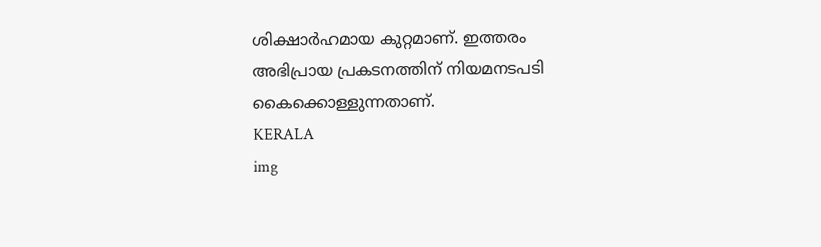ശിക്ഷാര്‍ഹമായ കുറ്റമാണ്. ഇത്തരം അഭിപ്രായ പ്രകടനത്തിന് നിയമനടപടി കൈക്കൊള്ളുന്നതാണ്.
KERALA
img